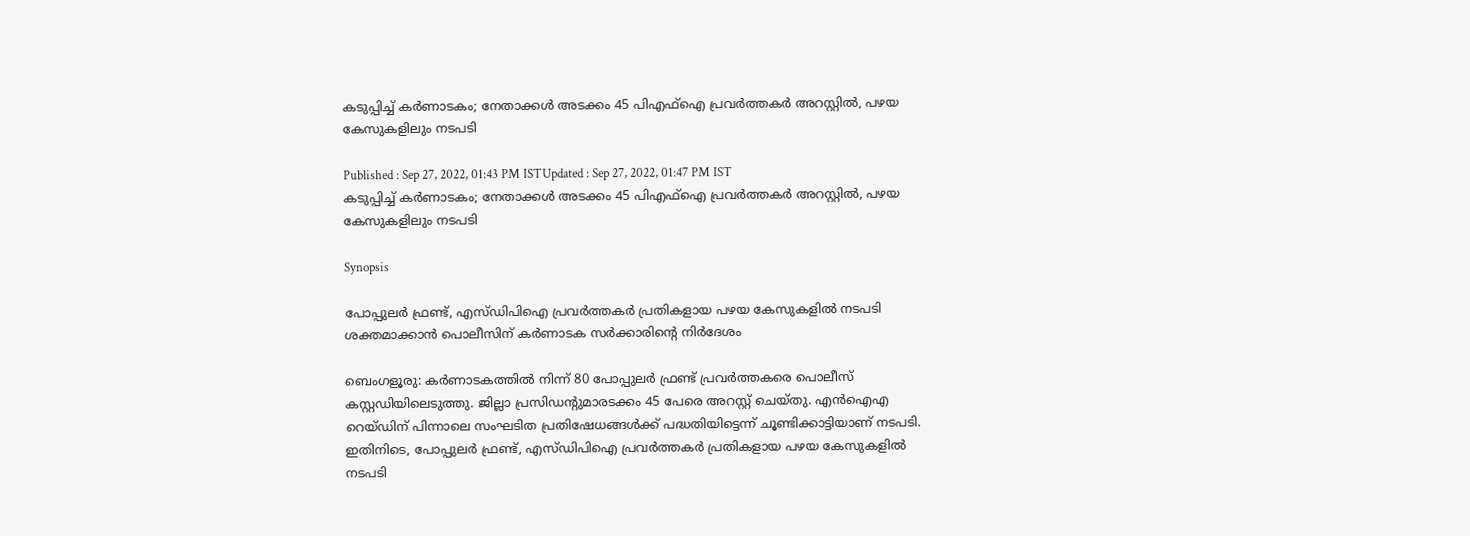കടുപ്പിച്ച് കർണാടകം; നേതാക്കൾ അടക്കം 45 പിഎഫ്ഐ പ്രവർത്തകർ അറസ്റ്റിൽ, പഴയ കേസുകളിലും നടപടി

Published : Sep 27, 2022, 01:43 PM ISTUpdated : Sep 27, 2022, 01:47 PM IST
കടുപ്പിച്ച് കർണാടകം; നേതാക്കൾ അടക്കം 45 പിഎഫ്ഐ പ്രവർത്തകർ അറസ്റ്റിൽ, പഴയ കേസുകളിലും നടപടി

Synopsis

പോപ്പുലർ ഫ്രണ്ട്, എസ്‍ഡിപിഐ പ്രവര്‍ത്തകര്‍ പ്രതികളായ പഴയ കേസുകളില്‍ നടപടി ശക്തമാക്കാന്‍ പൊലീസിന് കർണാടക സര്‍ക്കാരിന്റെ നിര്‍ദേശം

ബെംഗളൂരു: കര്‍ണാടകത്തില്‍ നിന്ന് 80 പോപ്പുലര്‍ ഫ്രണ്ട് പ്രവര്‍ത്തകരെ പൊലീസ് കസ്റ്റഡിയിലെടുത്തു. ജില്ലാ പ്രസിഡന്‍റുമാരടക്കം 45 പേരെ അറസ്റ്റ് ചെയ്തു. എന്‍ഐഎ റെയ‍്‍ഡിന് പിന്നാലെ സംഘടിത പ്രതിഷേധങ്ങള്‍ക്ക് പദ്ധതിയിട്ടെന്ന് ചൂണ്ടിക്കാട്ടിയാണ് നടപടി. ഇതിനിടെ, പോപ്പുലർ ഫ്രണ്ട്, എസ്‍ഡിപിഐ പ്രവര്‍ത്തകര്‍ പ്രതികളായ പഴയ കേസുകളില്‍ നടപടി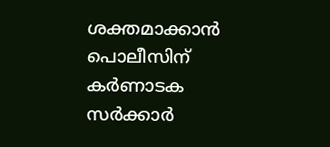ശക്തമാക്കാന്‍ പൊലീസിന് കർണാടക സര്‍ക്കാര്‍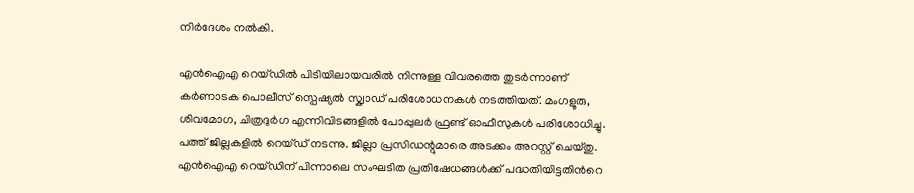നിര്‍ദേശം നല്‍കി.

എന്‍ഐഎ റെയ‍്‍ഡിൽ പിടിയിലായവരിൽ നിന്നുള്ള വിവരത്തെ തുടർന്നാണ് കര്‍ണാടക പൊലീസ് സ്പെഷ്യല്‍ സ്ക്വാഡ് പരിശോധനകൾ നടത്തിയത്. മംഗളൂരു, ശിവമോഗ, ചിത്രദുര്‍ഗ എന്നിവിടങ്ങളില്‍ പോപ്പുലര്‍ ഫ്രണ്ട് ഓഫീസുകള്‍ പരിശോധിച്ചു. പത്ത് ജില്ലകളില്‍ റെയ‍്ഡ് നടന്നു. ജില്ലാ പ്രസിഡന്റുമാരെ അടക്കം അറസ്റ്റ് ചെയ്തു. എന്‍ഐഎ റെയ‍്‍ഡിന് പിന്നാലെ സംഘടിത പ്രതിഷേധങ്ങള്‍ക്ക് പദ്ധതിയിട്ടതിന്‍റെ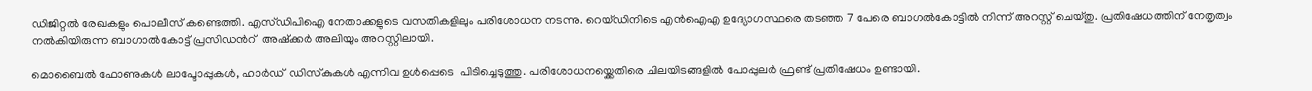ഡിജിറ്റല്‍ രേഖകളും പൊലീസ് കണ്ടെത്തി. എസ്‍ഡിപിഐ നേതാക്കളുടെ വസതികളിലും പരിശോധന നടന്നു. റെയ‍്‍ഡിനിടെ എന്‍ഐഎ ഉദ്യോഗസ്ഥരെ തടഞ്ഞ 7 പേരെ ബാഗല്‍കോട്ടില്‍ നിന്ന് അറസ്റ്റ് ചെയ്തു. പ്രതിഷേധത്തിന് നേതൃത്വം നല്‍കിയിരുന്ന ബാഗാല്‍കോട്ട് പ്രസിഡന്‍റ്  അഷ്ക്കര്‍ അലിയും അറസ്റ്റിലായി.

മൊബൈൽ ഫോണുകൾ ലാപ്ടോപ്പുകൾ, ഹാർഡ്  ഡിസ്‍കുകൾ എന്നിവ ഉൾപ്പെടെ  പിടിച്ചെടുത്തു. പരിശോധനയ്ക്കെതിരെ ചിലയിടങ്ങളിൽ പോപ്പുലർ ഫ്രണ്ട് പ്രതിഷേധം ഉണ്ടായി.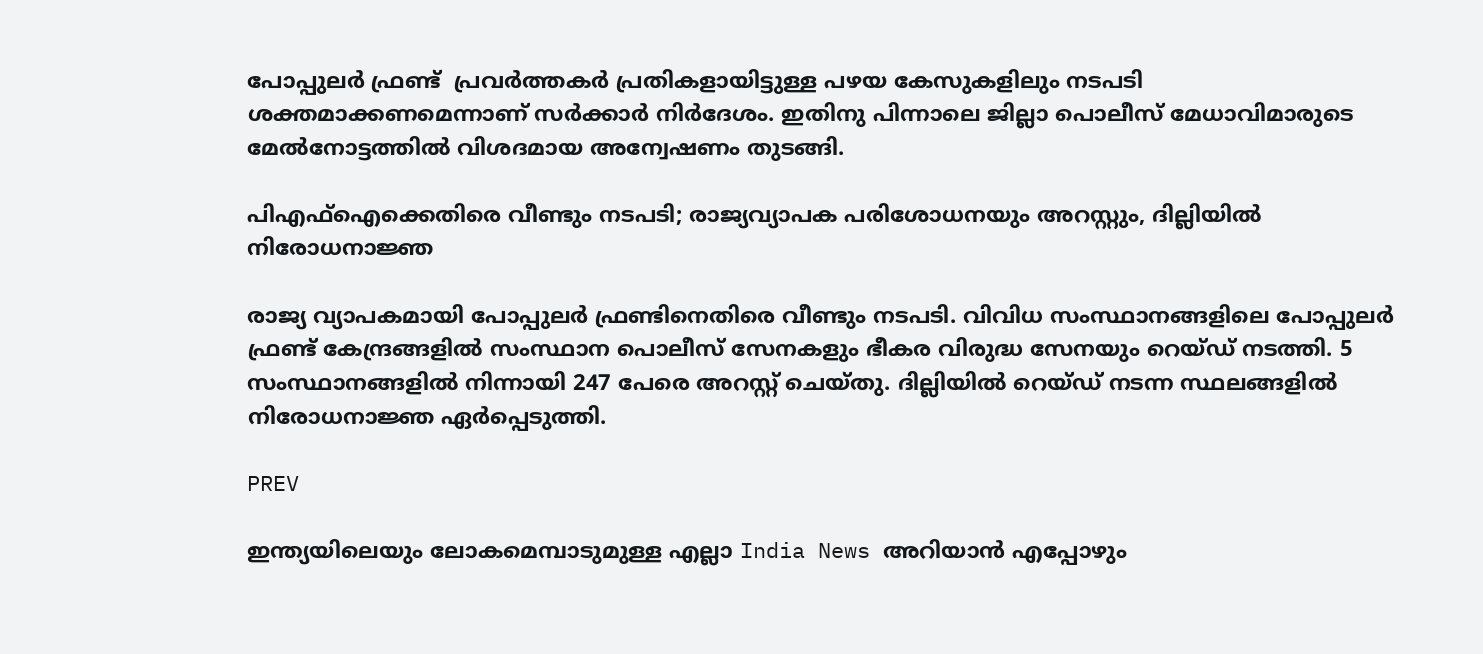പോപ്പുലർ ഫ്രണ്ട്  പ്രവർത്തകർ പ്രതികളായിട്ടുള്ള പഴയ കേസുകളിലും നടപടി ശക്തമാക്കണമെന്നാണ് സര്‍ക്കാര്‍ നിര്‍ദേശം. ഇതിനു പിന്നാലെ ജില്ലാ പൊലീസ് മേധാവിമാരുടെ മേല്‍നോട്ടത്തില്‍ വിശദമായ അന്വേഷണം തുടങ്ങി.

പിഎഫ്ഐക്കെതിരെ വീണ്ടും നടപടി; രാജ്യവ്യാപക പരിശോധനയും അറസ്റ്റും, ദില്ലിയിൽ നിരോധനാജ്ഞ

രാജ്യ വ്യാപകമായി പോപ്പുല‍ർ ഫ്രണ്ടിനെതിരെ വീണ്ടും നടപടി. വിവിധ സംസ്ഥാനങ്ങളിലെ പോപ്പുലർ ഫ്രണ്ട് കേന്ദ്രങ്ങളിൽ സംസ്ഥാന പൊലീസ് സേനകളും ഭീകര വിരുദ്ധ സേനയും റെയ്ഡ് നടത്തി. 5 സംസ്ഥാനങ്ങളിൽ നിന്നായി 247 പേരെ അറസ്റ്റ് ചെയ്തു. ദില്ലിയിൽ റെയ്ഡ് നടന്ന സ്ഥലങ്ങളിൽ നിരോധനാജ്ഞ ഏർപ്പെടുത്തി.

PREV

ഇന്ത്യയിലെയും ലോകമെമ്പാടുമുള്ള എല്ലാ India News അറിയാൻ എപ്പോഴും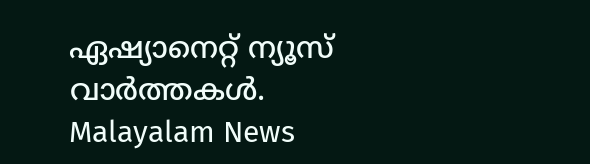ഏഷ്യാനെറ്റ് ന്യൂസ് വാർത്തകൾ. Malayalam News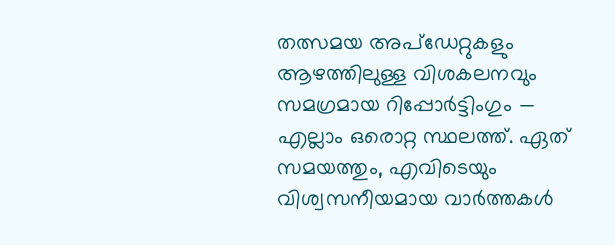തത്സമയ അപ്‌ഡേറ്റുകളും ആഴത്തിലുള്ള വിശകലനവും സമഗ്രമായ റിപ്പോർട്ടിംഗും — എല്ലാം ഒരൊറ്റ സ്ഥലത്ത്. ഏത് സമയത്തും, എവിടെയും വിശ്വസനീയമായ വാർത്തകൾ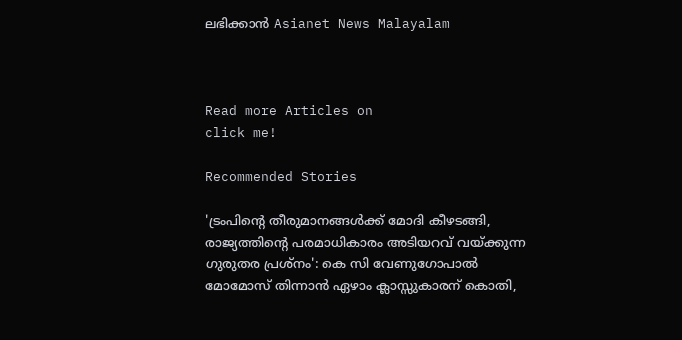ലഭിക്കാൻ Asianet News Malayalam



Read more Articles on
click me!

Recommended Stories

'ട്രംപിന്റെ തീരുമാനങ്ങൾക്ക് മോദി കീഴടങ്ങി, രാജ്യത്തിന്റെ പരമാധികാരം അടിയറവ് വയ്ക്കുന്ന ഗുരുതര പ്രശ്നം': കെ സി വേണുഗോപാൽ
മോമോസ് തിന്നാൻ ഏഴാം ക്ലാസ്സുകാരന് കൊതി,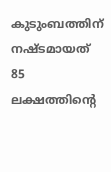കുടുംബത്തിന് നഷ്ടമായത് 85 ലക്ഷത്തിന്‍റെ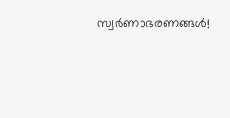സ്വർണാഭരണങ്ങൾ!